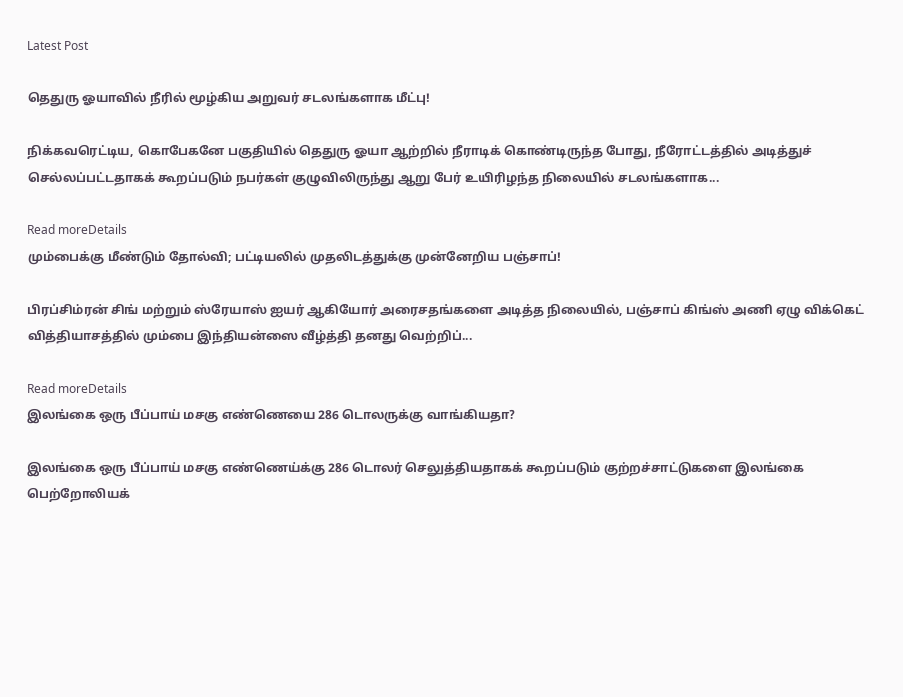Latest Post

தெதுரு ஓயாவில் நீரில் மூழ்கிய அறுவர் சடலங்களாக மீட்பு!

நிக்கவரெட்டிய, கொபேகனே பகுதியில் தெதுரு ஓயா ஆற்றில் நீராடிக் கொண்டிருந்த போது, நீரோட்டத்தில் அடித்துச் செல்லப்பட்டதாகக் கூறப்படும் நபர்கள் குழுவிலிருந்து ஆறு பேர் உயிரிழந்த நிலையில் சடலங்களாக...

Read moreDetails
மும்பைக்கு மீண்டும் தோல்வி; பட்டியலில் முதலிடத்துக்கு முன்னேறிய பஞ்சாப்!

பிரப்சிம்ரன் சிங் மற்றும் ஸ்ரேயாஸ் ஐயர் ஆகியோர் அரைசதங்களை அடித்த நிலையில், பஞ்சாப் கிங்ஸ் அணி ஏழு விக்கெட் வித்தியாசத்தில் மும்பை இந்தியன்ஸை வீழ்த்தி தனது வெற்றிப்...

Read moreDetails
இலங்கை ஒரு பீப்பாய் மசகு எண்ணெயை 286 டொலருக்கு வாங்கியதா?

இலங்கை ஒரு பீப்பாய் மசகு எண்ணெய்க்கு 286 டொலர் செலுத்தியதாகக் கூறப்படும் குற்றச்சாட்டுகளை இலங்கை பெற்றோலியக்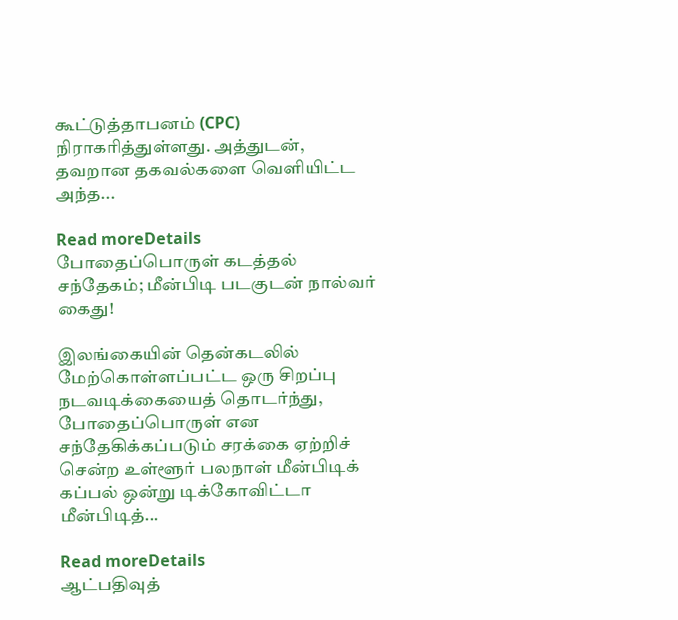கூட்டுத்தாபனம் (CPC) நிராகரித்துள்ளது. அத்துடன், தவறான தகவல்களை வெளியிட்ட அந்த...

Read moreDetails
போதைப்பொருள் கடத்தல் சந்தேகம்; மீன்பிடி படகுடன் நால்வர் கைது!

இலங்கையின் தென்கடலில் மேற்கொள்ளப்பட்ட ஒரு சிறப்பு நடவடிக்கையைத் தொடர்ந்து, போதைப்பொருள் என சந்தேகிக்கப்படும் சரக்கை ஏற்றிச் சென்ற உள்ளூர் பலநாள் மீன்பிடிக் கப்பல் ஒன்று டிக்கோவிட்டா மீன்பிடித்...

Read moreDetails
ஆட்பதிவுத்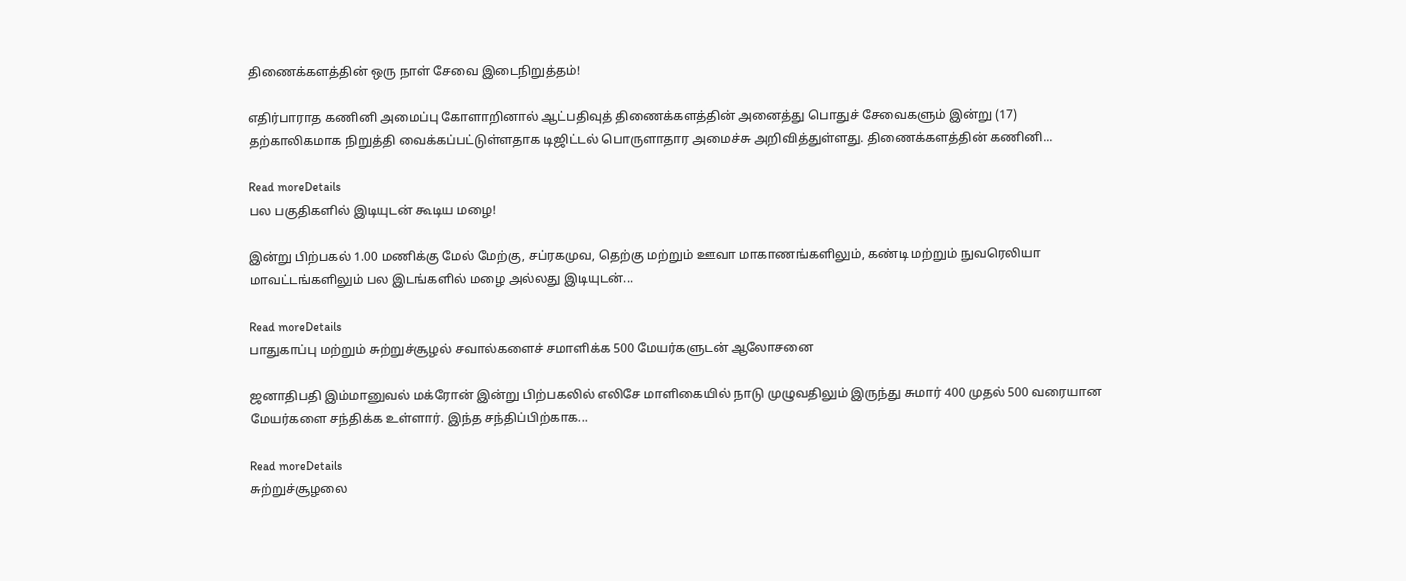திணைக்களத்தின் ஒரு நாள் சேவை இடைநிறுத்தம்!

எதிர்பாராத கணினி அமைப்பு கோளாறினால் ஆட்பதிவுத் திணைக்களத்தின் அனைத்து பொதுச் சேவைகளும் இன்று (17) தற்காலிகமாக நிறுத்தி வைக்கப்பட்டுள்ளதாக டிஜிட்டல் பொருளாதார அமைச்சு அறிவித்துள்ளது. திணைக்களத்தின் கணினி...

Read moreDetails
பல பகுதிகளில் இடியுடன் கூடிய மழை!

இன்று பிற்பகல் 1.00 மணிக்கு மேல் மேற்கு, சப்ரகமுவ, தெற்கு மற்றும் ஊவா மாகாணங்களிலும், கண்டி மற்றும் நுவரெலியா மாவட்டங்களிலும் பல இடங்களில் மழை அல்லது இடியுடன்...

Read moreDetails
பாதுகாப்பு மற்றும் சுற்றுச்சூழல் சவால்களைச் சமாளிக்க 500 மேயர்களுடன் ஆலோசனை

ஜனாதிபதி இம்மானுவல் மக்ரோன் இன்று பிற்பகலில் எலிசே மாளிகையில் நாடு முழுவதிலும் இருந்து சுமார் 400 முதல் 500 வரையான மேயர்களை சந்திக்க உள்ளார். இந்த சந்திப்பிற்காக...

Read moreDetails
சுற்றுச்சூழலை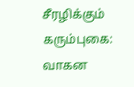சீரழிக்கும் கரும்புகை: வாகன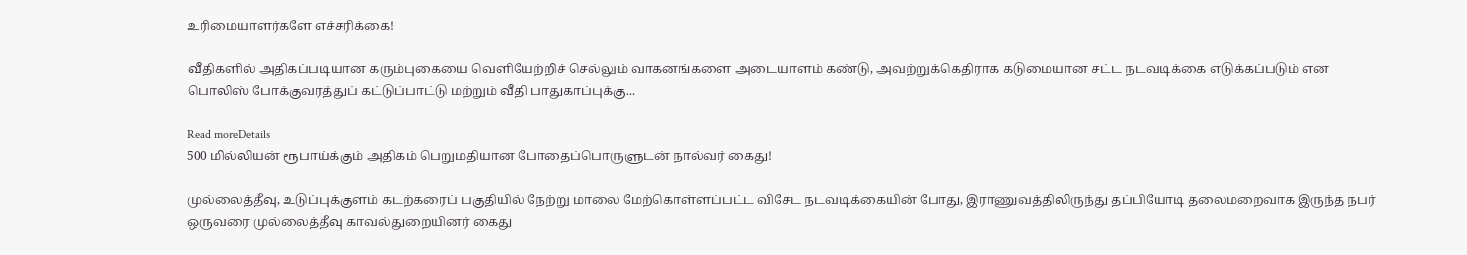உரிமையாளர்களே எச்சரிக்கை!

வீதிகளில் அதிகப்படியான கரும்புகையை வெளியேற்றிச் செல்லும் வாகனங்களை அடையாளம் கண்டு, அவற்றுக்கெதிராக கடுமையான சட்ட நடவடிக்கை எடுக்கப்படும் என பொலிஸ் போக்குவரத்துப் கட்டுப்பாட்டு மற்றும் வீதி பாதுகாப்புக்கு...

Read moreDetails
500 மில்லியன் ரூபாய்க்கும் அதிகம் பெறுமதியான போதைப்பொருளுடன் நால்வர் கைது!

முல்லைத்தீவு, உடுப்புக்குளம் கடற்கரைப் பகுதியில் நேற்று மாலை மேற்கொள்ளப்பட்ட விசேட நடவடிக்கையின் போது, இராணுவத்திலிருந்து தப்பியோடி தலைமறைவாக இருந்த நபர் ஒருவரை முல்லைத்தீவு காவல்துறையினர் கைது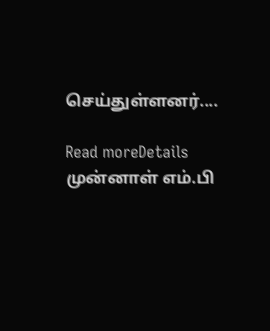செய்துள்ளனர்....

Read moreDetails
முன்னாள் எம்.பி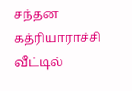சந்தன கத்ரியாராச்சி வீட்டில்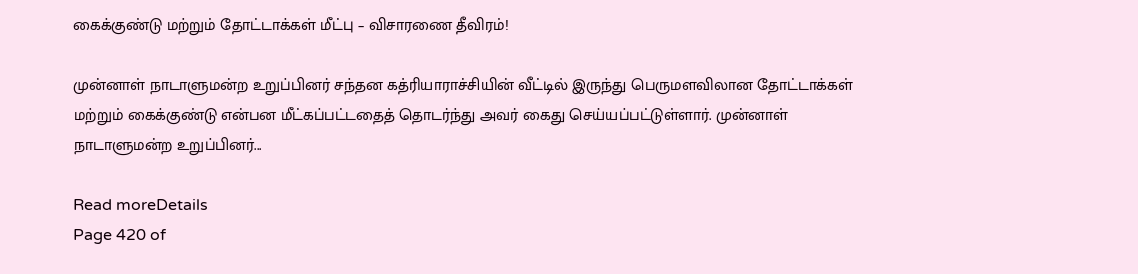கைக்குண்டு மற்றும் தோட்டாக்கள் மீட்பு – விசாரணை தீவிரம்!

முன்னாள் நாடாளுமன்ற உறுப்பினர் சந்தன கத்ரியாராச்சியின் வீட்டில் இருந்து பெருமளவிலான தோட்டாக்கள் மற்றும் கைக்குண்டு என்பன மீட்கப்பட்டதைத் தொடர்ந்து அவர் கைது செய்யப்பட்டுள்ளார். முன்னாள் நாடாளுமன்ற உறுப்பினர்...

Read moreDetails
Page 420 of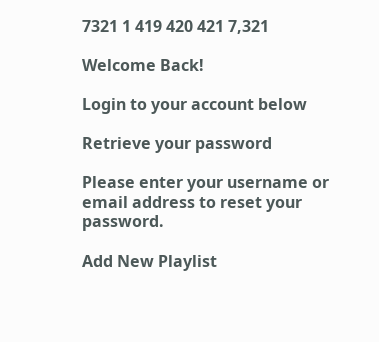7321 1 419 420 421 7,321

Welcome Back!

Login to your account below

Retrieve your password

Please enter your username or email address to reset your password.

Add New Playlist